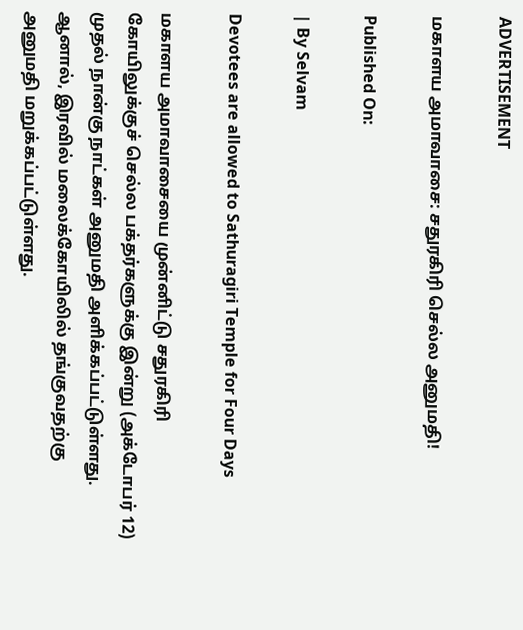ADVERTISEMENT

மகாளய அமாவாசை: சதுரகிரி செல்ல அனுமதி!

Published On:

| By Selvam

Devotees are allowed to Sathuragiri Temple for Four Days

மகாளய அமாவாசையை முன்னிட்டு சதுரகிரி கோயிலுக்குச் செல்ல பக்தர்களுக்கு இன்று (அக்டோபர் 12) முதல் நான்கு நாட்கள் அனுமதி அளிக்கப்பட்டுள்ளது. ஆனால், இரவில் மலைக்கோயிலில் தங்குவதற்கு அனுமதி மறுக்கப்பட்டுள்ளது.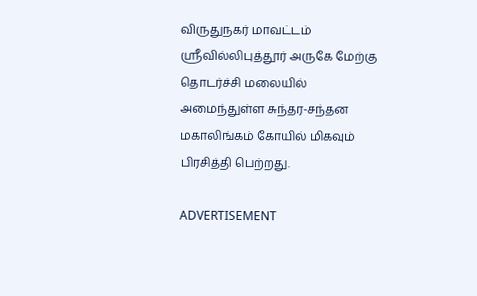விருதுநகர் மாவட்டம் ஸ்ரீவில்லிபுத்தூர் அருகே மேற்கு தொடர்ச்சி மலையில் அமைந்துள்ள சுந்தர-சந்தன மகாலிங்கம் கோயில் மிகவும் பிரசித்தி பெற்றது.

ADVERTISEMENT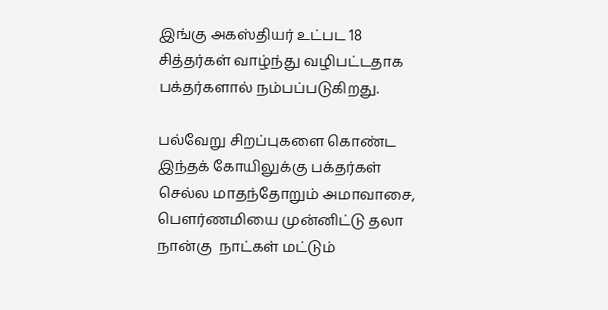இங்கு அகஸ்தியர் உட்பட 18 சித்தர்கள் வாழ்ந்து வழிபட்டதாக பக்தர்களால் நம்பப்படுகிறது.

பல்வேறு சிறப்புகளை கொண்ட இந்தக் கோயிலுக்கு பக்தர்கள் செல்ல மாதந்தோறும் அமாவாசை, பெளர்ணமியை முன்னிட்டு தலா நான்கு  நாட்கள் மட்டும்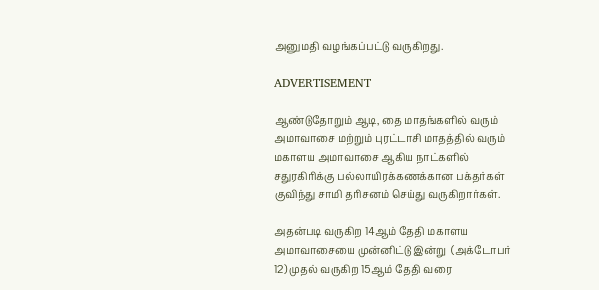அனுமதி வழங்கப்பட்டு வருகிறது.

ADVERTISEMENT

ஆண்டுதோறும் ஆடி, தை மாதங்களில் வரும் அமாவாசை மற்றும் புரட்டாசி மாதத்தில் வரும் மகாளய அமாவாசை ஆகிய நாட்களில் சதுரகிரிக்கு பல்லாயிரக்கணக்கான பக்தர்கள் குவிந்து சாமி தரிசனம் செய்து வருகிறார்கள்.

அதன்படி வருகிற 14ஆம் தேதி மகாளய அமாவாசையை முன்னிட்டு இன்று  (அக்டோபர் 12) முதல் வருகிற 15ஆம் தேதி வரை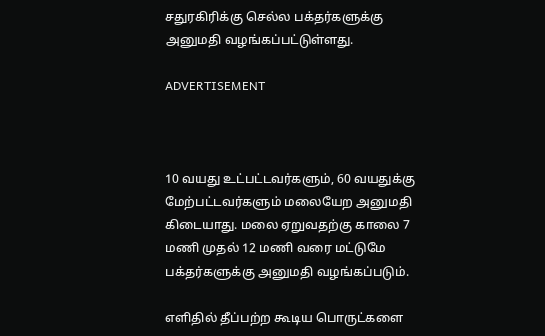சதுரகிரிக்கு செல்ல பக்தர்களுக்கு அனுமதி வழங்கப்பட்டுள்ளது.

ADVERTISEMENT



10 வயது உட்பட்டவர்களும், 60 வயதுக்கு மேற்பட்டவர்களும் மலையேற அனுமதி கிடையாது. மலை ஏறுவதற்கு காலை 7 மணி முதல் 12 மணி வரை மட்டுமே பக்தர்களுக்கு அனுமதி வழங்கப்படும்.

எளிதில் தீப்பற்ற கூடிய பொருட்களை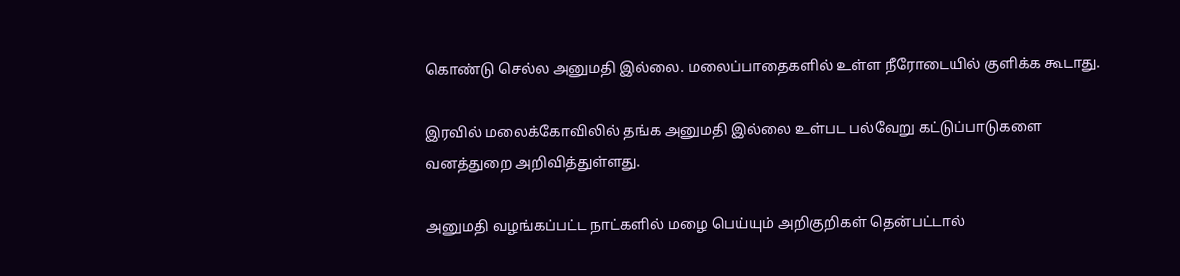கொண்டு செல்ல அனுமதி இல்லை. மலைப்பாதைகளில் உள்ள நீரோடையில் குளிக்க கூடாது.

இரவில் மலைக்கோவிலில் தங்க அனுமதி இல்லை உள்பட பல்வேறு கட்டுப்பாடுகளை வனத்துறை அறிவித்துள்ளது.

அனுமதி வழங்கப்பட்ட நாட்களில் மழை பெய்யும் அறிகுறிகள் தென்பட்டால்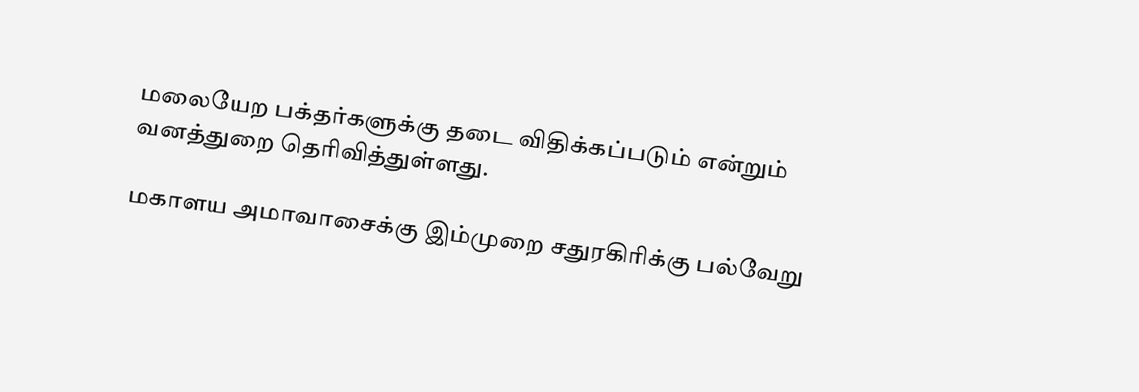மலையேற பக்தர்களுக்கு தடை விதிக்கப்படும் என்றும் வனத்துறை தெரிவித்துள்ளது.

மகாளய அமாவாசைக்கு இம்முறை சதுரகிரிக்கு பல்வேறு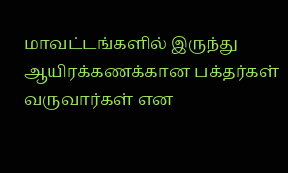மாவட்டங்களில் இருந்து ஆயிரக்கணக்கான பக்தர்கள் வருவார்கள் என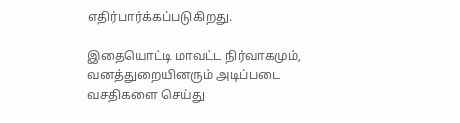எதிர்பார்க்கப்படுகிறது.

இதையொட்டி மாவட்ட நிர்வாகமும், வனத்துறையினரும் அடிப்படை வசதிகளை செய்து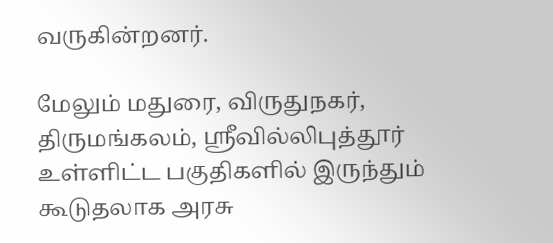வருகின்றனர்.

மேலும் மதுரை, விருதுநகர், திருமங்கலம், ஸ்ரீவில்லிபுத்தூர் உள்ளிட்ட பகுதிகளில் இருந்தும் கூடுதலாக அரசு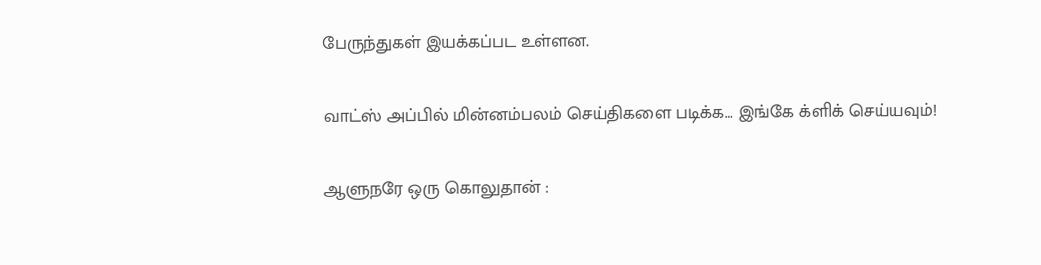பேருந்துகள் இயக்கப்பட உள்ளன.

வாட்ஸ் அப்பில் மின்னம்பலம் செய்திகளை படிக்க… இங்கே க்ளிக் செய்யவும்!

ஆளுநரே ஒரு கொலுதான் :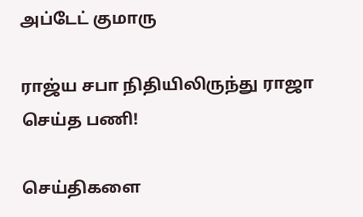அப்டேட் குமாரு

ராஜ்ய சபா நிதியிலிருந்து ராஜா செய்த பணி!

செய்திகளை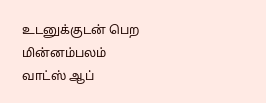உடனுக்குடன் பெற மின்னம்பலம் வாட்ஸ் ஆப்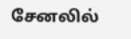சேனலில்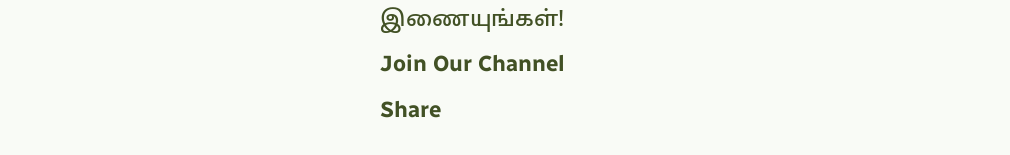இணையுங்கள்!
Join Our Channel
Share